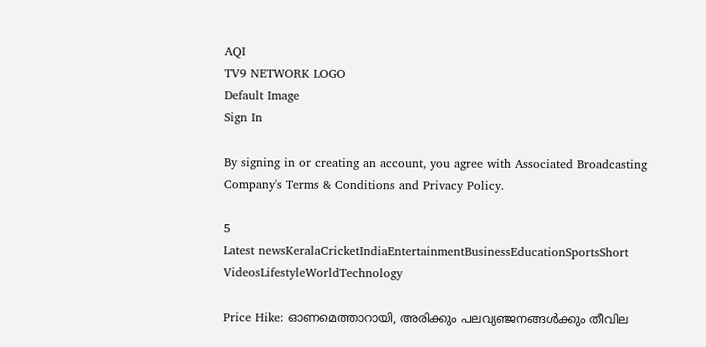AQI
TV9 NETWORK LOGO
Default Image
Sign In

By signing in or creating an account, you agree with Associated Broadcasting Company's Terms & Conditions and Privacy Policy.

5
Latest newsKeralaCricketIndiaEntertainmentBusinessEducationSportsShort VideosLifestyleWorldTechnology

Price Hike: ഓണമെത്താറായി, അരിക്കും പലവ്യഞ്ജനങ്ങൾക്കും തീവില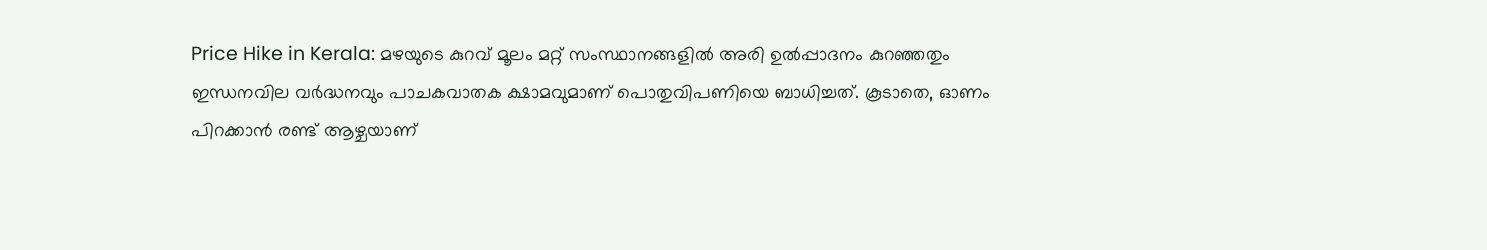Price Hike in Kerala: മഴയുടെ കുറവ് മൂലം മറ്റ് സംസ്ഥാനങ്ങളിൽ അരി ഉൽപ്പാദനം കുറഞ്ഞതും ഇന്ധനവില വർദ്ധനവും പാചകവാതക ക്ഷാമവുമാണ് പൊതുവിപണിയെ ബാധിച്ചത്. കൂടാതെ, ഓണം പിറക്കാൻ രണ്ട് ആഴ്ചയാണ്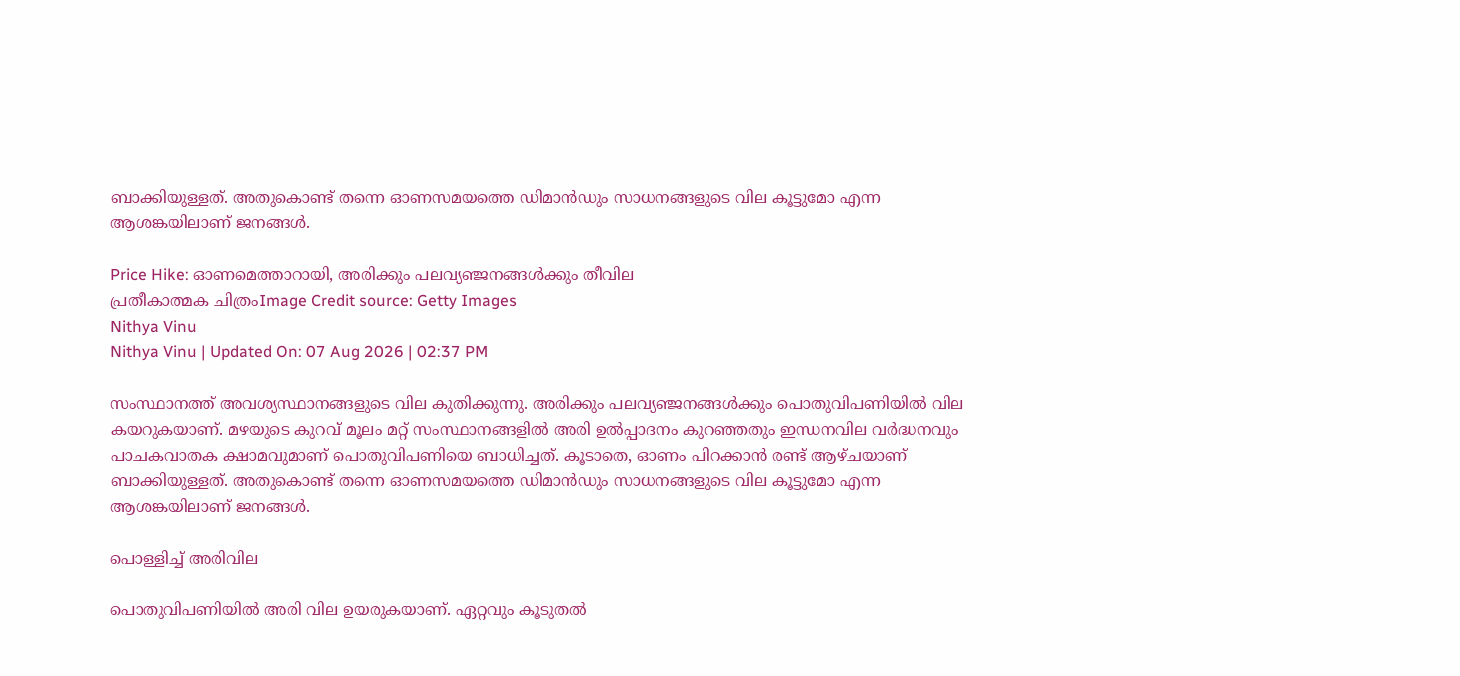ബാക്കിയുള്ളത്. അതുകൊണ്ട് തന്നെ ഓണസമയത്തെ ഡിമാൻഡും സാധനങ്ങളുടെ വില കൂട്ടുമോ എന്ന ആശങ്കയിലാണ് ജനങ്ങൾ.

Price Hike: ഓണമെത്താറായി, അരിക്കും പലവ്യഞ്ജനങ്ങൾക്കും തീവില
പ്രതീകാത്മക ചിത്രംImage Credit source: Getty Images
Nithya Vinu
Nithya Vinu | Updated On: 07 Aug 2026 | 02:37 PM

സംസ്ഥാനത്ത് അവശ്യസ്ഥാനങ്ങളുടെ വില കുതിക്കുന്നു. അരിക്കും പലവ്യഞ്ജനങ്ങൾക്കും പൊതുവിപണിയിൽ വില കയറുകയാണ്. മഴയുടെ കുറവ് മൂലം മറ്റ് സംസ്ഥാനങ്ങളിൽ അരി ഉൽപ്പാദനം കുറഞ്ഞതും ഇന്ധനവില വർദ്ധനവും പാചകവാതക ക്ഷാമവുമാണ് പൊതുവിപണിയെ ബാധിച്ചത്. കൂടാതെ, ഓണം പിറക്കാൻ രണ്ട് ആഴ്ചയാണ് ബാക്കിയുള്ളത്. അതുകൊണ്ട് തന്നെ ഓണസമയത്തെ ഡിമാൻഡും സാധനങ്ങളുടെ വില കൂട്ടുമോ എന്ന ആശങ്കയിലാണ് ജനങ്ങൾ.

പൊള്ളിച്ച് അരിവില

പൊതുവിപണിയിൽ അരി വില ഉയരുകയാണ്. ഏറ്റവും കൂടുതൽ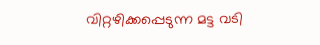വിറ്റഴിക്കപ്പെടുന്ന മട്ട വടി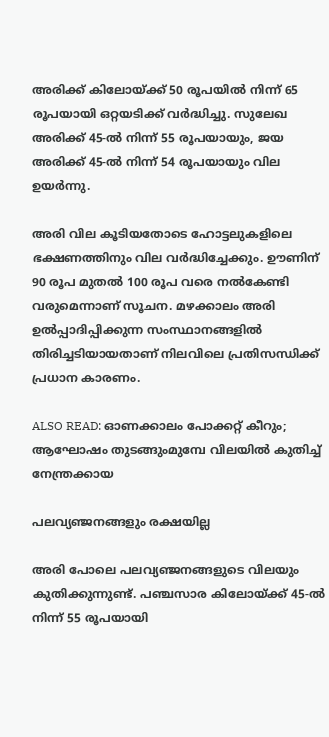അരിക്ക് കിലോയ്ക്ക് 50 രൂപയിൽ നിന്ന് 65 രൂപയായി ഒറ്റയടിക്ക് വർദ്ധിച്ചു. സുലേഖ അരിക്ക് 45-ൽ നിന്ന് 55 രൂപയായും, ജയ അരിക്ക് 45-ൽ നിന്ന് 54 രൂപയായും വില ഉയർന്നു.

അരി വില കൂടിയതോടെ ഹോട്ടലുകളിലെ ഭക്ഷണത്തിനും വില വർദ്ധിച്ചേക്കും. ഊണിന് 90 രൂപ മുതൽ 100 രൂപ വരെ നൽകേണ്ടി വരുമെന്നാണ് സൂചന. മഴക്കാലം അരി ഉൽപ്പാദിപ്പിക്കുന്ന സംസ്ഥാനങ്ങളിൽ തിരിച്ചടിയായതാണ് നിലവിലെ പ്രതിസന്ധിക്ക് പ്രധാന കാരണം.

ALSO READ: ഓണക്കാലം പോക്കറ്റ് കീറും; ആഘോഷം തുടങ്ങുംമുമ്പേ വിലയില്‍ കുതിച്ച് നേന്ത്രക്കായ

പലവ്യഞ്ജനങ്ങളും രക്ഷയില്ല

അരി പോലെ പലവ്യഞ്ജനങ്ങളുടെ വിലയും കുതിക്കുന്നുണ്ട്. പഞ്ചസാര കിലോയ്ക്ക് 45-ൽ നിന്ന് 55 രൂപയായി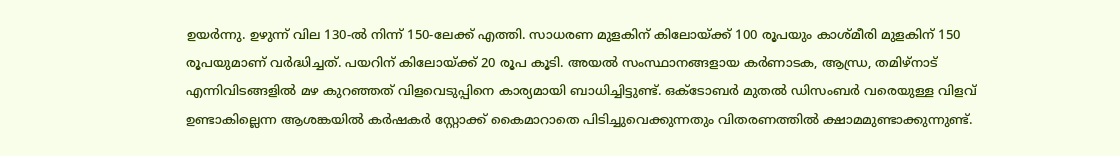ഉയർന്നു. ഉഴുന്ന് വില 130-ൽ നിന്ന് 150-ലേക്ക് എത്തി. സാധരണ മുളകിന് കിലോയ്ക്ക് 100 രൂപയും കാശ്മീരി മുളകിന് 150 രൂപയുമാണ് വർദ്ധിച്ചത്. പയറിന് കിലോയ്ക്ക് 20 രൂപ കൂടി. അയൽ സംസ്ഥാനങ്ങളായ കർണാടക, ആന്ധ്ര, തമിഴ്‌നാട് എന്നിവിടങ്ങളിൽ മഴ കുറഞ്ഞത് വിളവെടുപ്പിനെ കാര്യമായി ബാധിച്ചിട്ടുണ്ട്. ഒക്ടോബർ മുതൽ ഡിസംബർ വരെയുള്ള വിളവ് ഉണ്ടാകില്ലെന്ന ആശങ്കയിൽ കർഷകർ സ്റ്റോക്ക് കൈമാറാതെ പിടിച്ചുവെക്കുന്നതും വിതരണത്തിൽ ക്ഷാമമുണ്ടാക്കുന്നുണ്ട്.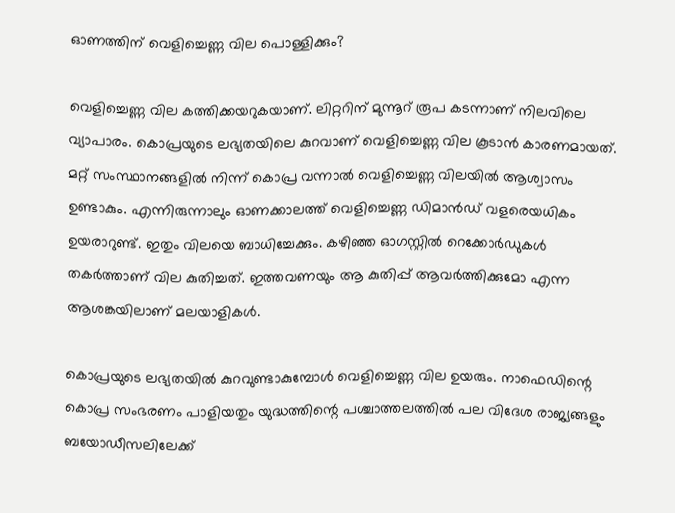ഓണത്തിന് വെളിച്ചെണ്ണ വില പൊള്ളിക്കും?

വെളിച്ചെണ്ണ വില കത്തിക്കയറുകയാണ്. ലിറ്ററിന് മുന്നൂറ് രൂപ കടന്നാണ് നിലവിലെ വ്യാപാരം. കൊപ്രയുടെ ലഭ്യതയിലെ കുറവാണ് വെളിച്ചെണ്ണ വില കൂടാൻ കാരണമായത്. മറ്റ് സംസ്ഥാനങ്ങളിൽ നിന്ന് കൊപ്ര വന്നാൽ വെളിച്ചെണ്ണ വിലയിൽ ആശ്വാസം ഉണ്ടാകും. എന്നിരുന്നാലും ഓണക്കാലത്ത് വെളിച്ചെണ്ണ ഡിമാൻഡ് വളരെയധികം ഉയരാറുണ്ട്. ഇതും വിലയെ ബാധിച്ചേക്കും. കഴിഞ്ഞ ഓഗസ്റ്റിൽ റെക്കോർഡുകൾ തകർത്താണ് വില കുതിച്ചത്. ഇത്തവണയും ആ കുതിപ്പ് ആവർത്തിക്കുമോ എന്ന ആശങ്കയിലാണ് മലയാളികൾ.

കൊപ്രയുടെ ലഭ്യതയിൽ കുറവുണ്ടാകുമ്പോൾ വെളിച്ചെണ്ണ വില ഉയരും. നാഫെഡിന്റെ കൊപ്ര സംഭരണം പാളിയതും യുദ്ധത്തിന്റെ പശ്ചാത്തലത്തിൽ പല വിദേശ രാജ്യങ്ങളും ബയോഡീസലിലേക്ക്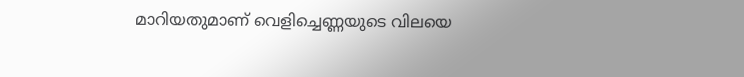മാറിയതുമാണ് വെളിച്ചെണ്ണയുടെ വിലയെ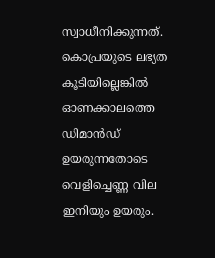സ്വാധീനിക്കുന്നത്. കൊപ്രയുടെ ലഭ്യത കൂടിയില്ലെങ്കിൽ ഓണക്കാലത്തെ ഡിമാൻഡ് ഉയരുന്നതോടെ വെളിച്ചെണ്ണ വില ഇനിയും ഉയരും.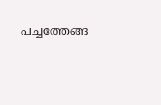പച്ചത്തേങ്ങ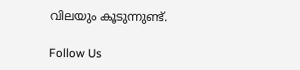വിലയും കൂടുന്നുണ്ട്.

Follow Us